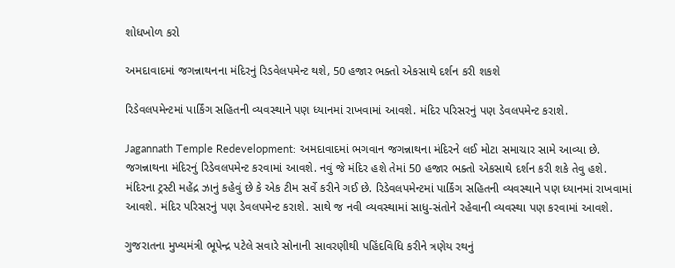શોધખોળ કરો

અમદાવાદમાં જગન્નાથનના મંદિરનું રિડવેલપમેન્ટ થશે, 50 હજાર ભક્તો એકસાથે દર્શન કરી શકશે

રિડેવલપમેન્ટમાં પાર્કિંગ સહિતની વ્યવસ્થાને પણ ધ્યાનમાં રાખવામાં આવશે. મંદિર પરિસરનું પણ ડેવલપમેન્ટ કરાશે.

Jagannath Temple Redevelopment: અમદાવાદમાં ભગવાન જગન્નાથના મંદિરને લઈ મોટા સમાચાર સામે આવ્યા છે. જગન્નાથના મંદિરનું રિડેવલપમેન્ટ કરવામાં આવશે. નવું જે મંદિર હશે તેમાં 50 હજાર ભક્તો એકસાથે દર્શન કરી શકે તેવુ હશે. મંદિરના ટ્રસ્ટી મહેંદ્ર ઝાનું કહેવું છે કે એક ટીમ સર્વે કરીને ગઈ છે. રિડેવલપમેન્ટમાં પાર્કિંગ સહિતની વ્યવસ્થાને પણ ધ્યાનમાં રાખવામાં આવશે. મંદિર પરિસરનું પણ ડેવલપમેન્ટ કરાશે. સાથે જ નવી વ્યવસ્થામાં સાધુ-સંતોને રહેવાની વ્યવસ્થા પણ કરવામાં આવશે.

ગુજરાતના મુખ્યમંત્રી ભૂપેન્દ્ર પટેલે સવારે સોનાની સાવરણીથી પહિંદવિધિ કરીને ત્રણેય રથનું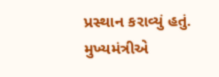પ્રસ્થાન કરાવ્યું હતું. મુખ્યમંત્રીએ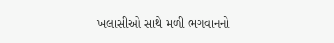ખલાસીઓ સાથે મળી ભગવાનનો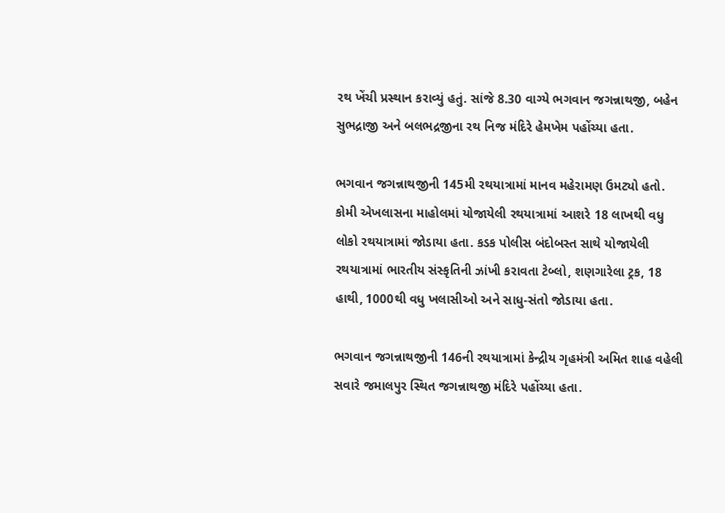રથ ખેંચી પ્રસ્થાન કરાવ્યું હતું. સાંજે 8.30 વાગ્યે ભગવાન જગન્નાથજી, બહેન સુભદ્રાજી અને બલભદ્રજીના રથ નિજ મંદિરે હેમખેમ પહોંચ્યા હતા.

ભગવાન જગન્નાથજીની 145મી રથયાત્રામાં માનવ મહેરામણ ઉમટ્યો હતો. કોમી એખલાસના માહોલમાં યોજાયેલી રથયાત્રામાં આશરે 18 લાખથી વધુ લોકો રથયાત્રામાં જોડાયા હતા. કડક પોલીસ બંદોબસ્ત સાથે યોજાયેલી રથયાત્રામાં ભારતીય સંસ્કૃતિની ઝાંખી કરાવતા ટેબ્લો, શણગારેલા ટ્રક, 18 હાથી, 1000થી વધુ ખલાસીઓ અને સાધુ-સંતો જોડાયા હતા.

ભગવાન જગન્નાથજીની 146ની રથયાત્રામાં કેન્દ્રીય ગૃહમંત્રી અમિત શાહ વહેલી સવારે જમાલપુર સ્થિત જગન્નાથજી મંદિરે પહોંચ્યા હતા.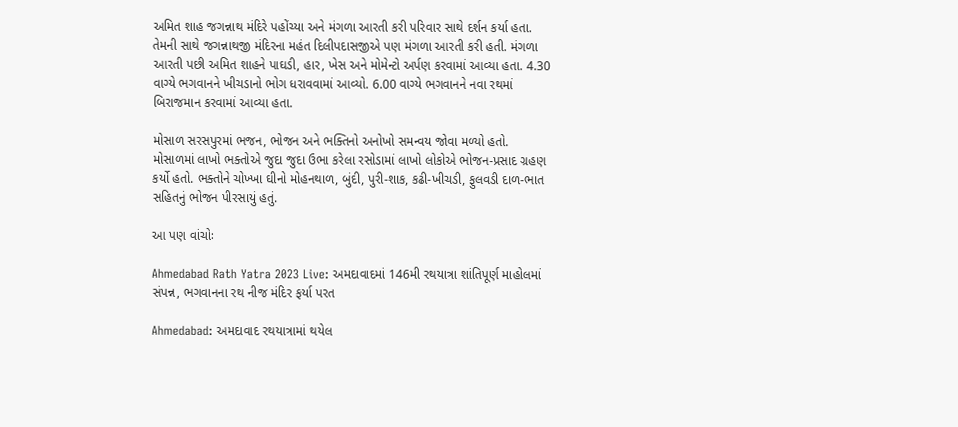અમિત શાહ જગન્નાથ મંદિરે પહોંચ્યા અને મંગળા આરતી કરી પરિવાર સાથે દર્શન કર્યા હતા. તેમની સાથે જગન્નાથજી મંદિરના મહંત દિલીપદાસજીએ પણ મંગળા આરતી કરી હતી. મંગળા આરતી પછી અમિત શાહને પાઘડી, હાર, ખેસ અને મોમેન્ટો અર્પણ કરવામાં આવ્યા હતા. 4.30 વાગ્યે ભગવાનને ખીચડાનો ભોગ ધરાવવામાં આવ્યો. 6.00 વાગ્યે ભગવાનને નવા રથમાં બિરાજમાન કરવામાં આવ્યા હતા.

મોસાળ સરસપુરમાં ભજન, ભોજન અને ભક્તિનો અનોખો સમન્વય જોવા મળ્યો હતો. મોસાળમાં લાખો ભક્તોએ જુદા જુદા ઉભા કરેલા રસોડામાં લાખો લોકોએ ભોજન-પ્રસાદ ગ્રહણ કર્યો હતો. ભક્તોને ચોખ્ખા ઘીનો મોહનથાળ, બુંદી, પુરી-શાક, કઢી-ખીચડી, ફુલવડી દાળ-ભાત સહિતનું ભોજન પીરસાયું હતું.

આ પણ વાંચોઃ

Ahmedabad Rath Yatra 2023 Live: અમદાવાદમાં 146મી રથયાત્રા શાંતિપૂર્ણ માહોલમાં સંપન્ન, ભગવાનના રથ નીજ મંદિર ફર્યા પરત

Ahmedabad: અમદાવાદ રથયાત્રામાં થયેલ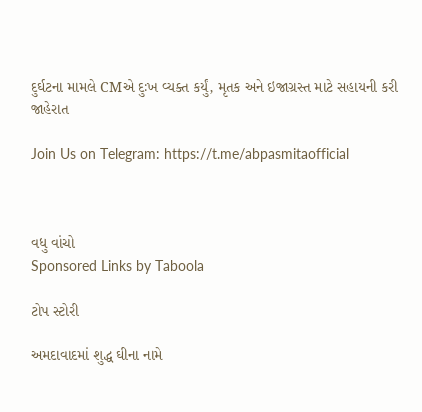દુર્ઘટના મામલે CMએ દુઃખ વ્યક્ત કર્યું, મૃતક અને ઇજાગ્રસ્ત માટે સહાયની કરી જાહેરાત

Join Us on Telegram: https://t.me/abpasmitaofficial



વધુ વાંચો
Sponsored Links by Taboola

ટોપ સ્ટોરી

અમદાવાદમાં શુદ્ધ ઘીના નામે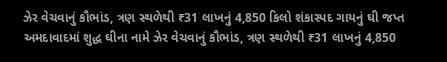ઝેર વેચવાનું કૌભાંડ, ત્રણ સ્થળેથી ₹31 લાખનું 4,850 કિલો શંકાસ્પદ ગાયનું ઘી જપ્ત
અમદાવાદમાં શુદ્ધ ઘીના નામે ઝેર વેચવાનું કૌભાંડ, ત્રણ સ્થળેથી ₹31 લાખનું 4,850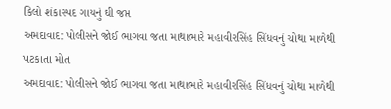કિલો શંકાસ્પદ ગાયનું ઘી જપ્ત
અમદાવાદ: પોલીસને જોઈ ભાગવા જતા માથાભારે મહાવીરસિંહ સિંધવનું ચોથા માળેથી પટકાતા મોત
અમદાવાદ: પોલીસને જોઈ ભાગવા જતા માથાભારે મહાવીરસિંહ સિંધવનું ચોથા માળેથી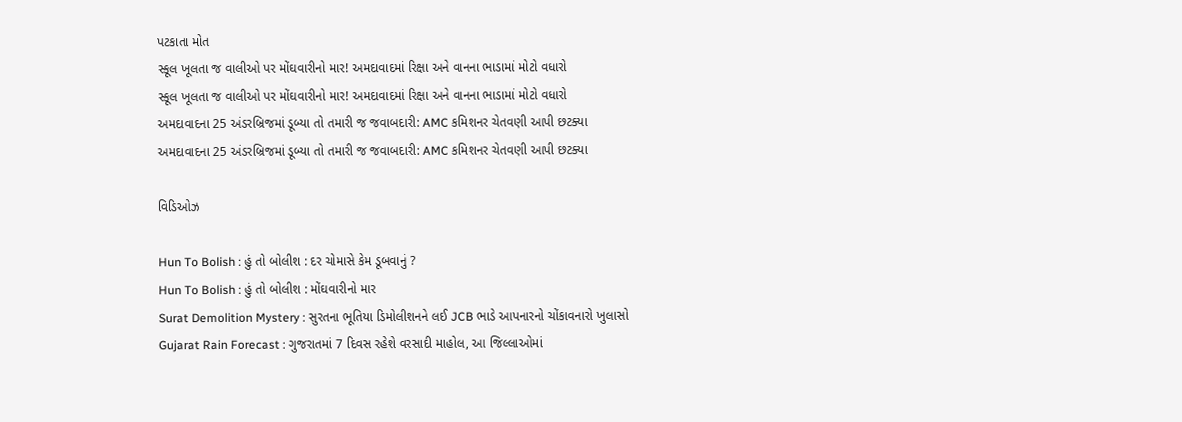પટકાતા મોત
સ્કૂલ ખૂલતા જ વાલીઓ પર મોંઘવારીનો માર! અમદાવાદમાં રિક્ષા અને વાનના ભાડામાં મોટો વધારો
સ્કૂલ ખૂલતા જ વાલીઓ પર મોંઘવારીનો માર! અમદાવાદમાં રિક્ષા અને વાનના ભાડામાં મોટો વધારો
અમદાવાદના 25 અંડરબ્રિજમાં ડૂબ્યા તો તમારી જ જવાબદારી: AMC કમિશનર ચેતવણી આપી છટક્યા
અમદાવાદના 25 અંડરબ્રિજમાં ડૂબ્યા તો તમારી જ જવાબદારી: AMC કમિશનર ચેતવણી આપી છટક્યા

વિડિઓઝ

Hun To Bolish : હું તો બોલીશ : દર ચોમાસે કેમ ડૂબવાનું ?
Hun To Bolish : હું તો બોલીશ : મોંઘવારીનો માર
Surat Demolition Mystery : સુરતના ભૂતિયા ડિમોલીશનને લઈ JCB ભાડે આપનારનો ચોંકાવનારો ખુલાસો
Gujarat Rain Forecast : ગુજરાતમાં 7 દિવસ રહેશે વરસાદી માહોલ, આ જિલ્લાઓમાં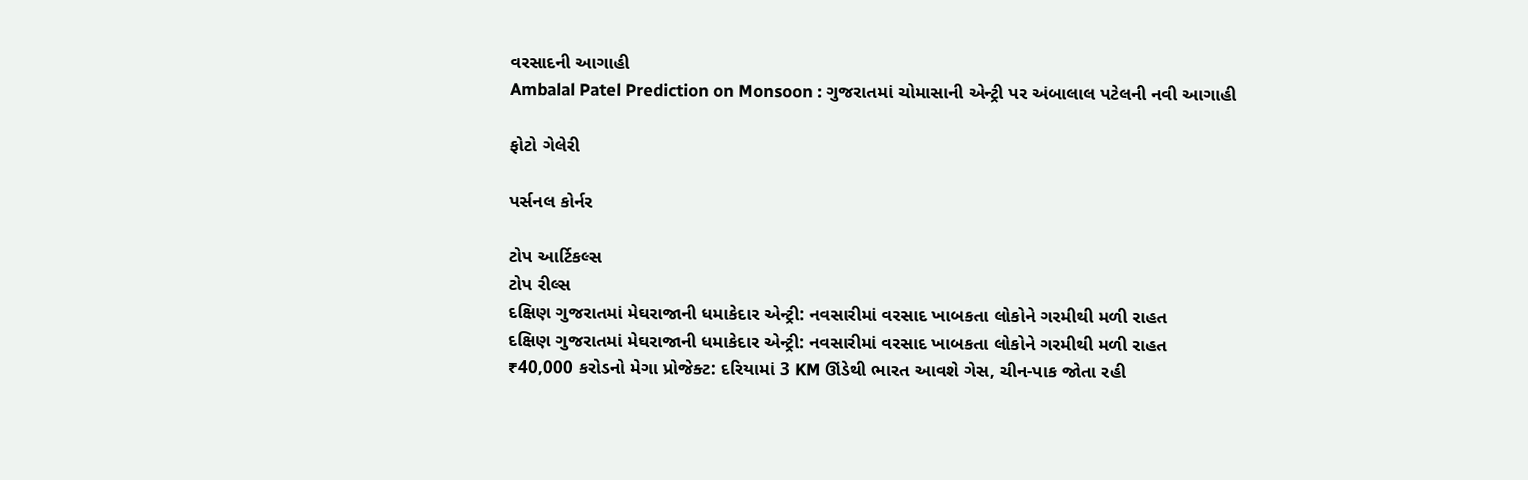વરસાદની આગાહી
Ambalal Patel Prediction on Monsoon : ગુજરાતમાં ચોમાસાની એન્ટ્રી પર અંબાલાલ પટેલની નવી આગાહી

ફોટો ગેલેરી

પર્સનલ કોર્નર

ટોપ આર્ટિકલ્સ
ટોપ રીલ્સ
દક્ષિણ ગુજરાતમાં મેઘરાજાની ધમાકેદાર એન્ટ્રી: નવસારીમાં વરસાદ ખાબકતા લોકોને ગરમીથી મળી રાહત
દક્ષિણ ગુજરાતમાં મેઘરાજાની ધમાકેદાર એન્ટ્રી: નવસારીમાં વરસાદ ખાબકતા લોકોને ગરમીથી મળી રાહત
₹40,000 કરોડનો મેગા પ્રોજેક્ટ: દરિયામાં 3 KM ઊંડેથી ભારત આવશે ગેસ, ચીન-પાક જોતા રહી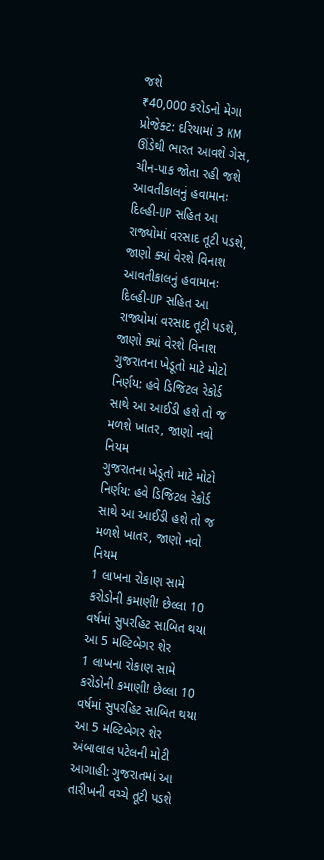જશે
₹40,000 કરોડનો મેગા પ્રોજેક્ટ: દરિયામાં 3 KM ઊંડેથી ભારત આવશે ગેસ, ચીન-પાક જોતા રહી જશે
આવતીકાલનું હવામાનઃ દિલ્હી-UP સહિત આ રાજ્યોમાં વરસાદ તૂટી પડશે, જાણો ક્યાં વેરશે વિનાશ
આવતીકાલનું હવામાનઃ દિલ્હી-UP સહિત આ રાજ્યોમાં વરસાદ તૂટી પડશે, જાણો ક્યાં વેરશે વિનાશ
ગુજરાતના ખેડૂતો માટે મોટો નિર્ણય: હવે ડિજિટલ રેકોર્ડ સાથે આ આઈડી હશે તો જ મળશે ખાતર, જાણો નવો નિયમ
ગુજરાતના ખેડૂતો માટે મોટો નિર્ણય: હવે ડિજિટલ રેકોર્ડ સાથે આ આઈડી હશે તો જ મળશે ખાતર, જાણો નવો નિયમ
1 લાખના રોકાણ સામે કરોડોની કમાણી! છેલ્લા 10 વર્ષમાં સુપરહિટ સાબિત થયા આ 5 મલ્ટિબેગર શેર
1 લાખના રોકાણ સામે કરોડોની કમાણી! છેલ્લા 10 વર્ષમાં સુપરહિટ સાબિત થયા આ 5 મલ્ટિબેગર શેર
અંબાલાલ પટેલની મોટી આગાહી: ગુજરાતમાં આ તારીખની વચ્ચે તૂટી પડશે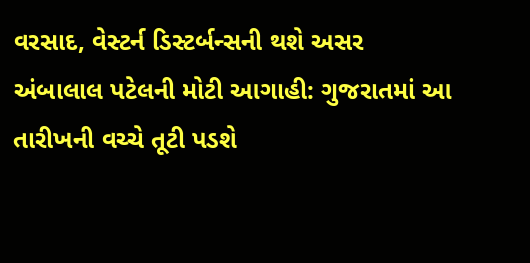વરસાદ, વેસ્ટર્ન ડિસ્ટર્બન્સની થશે અસર
અંબાલાલ પટેલની મોટી આગાહી: ગુજરાતમાં આ તારીખની વચ્ચે તૂટી પડશે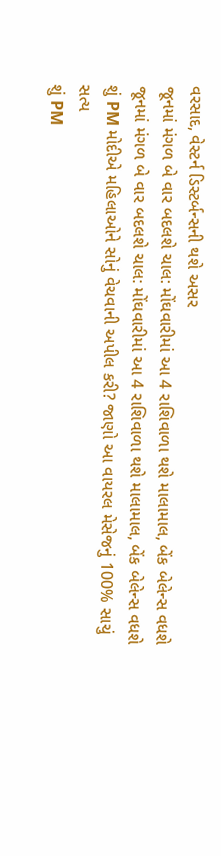વરસાદ, વેસ્ટર્ન ડિસ્ટર્બન્સની થશે અસર
જૂનમાં મંગળ બે વાર બદલશે ચાલ: મોંઘવારીમાં આ 4 રાશિવાળા થશે માલામાલ, બેંક બેલેન્સ વધશે
જૂનમાં મંગળ બે વાર બદલશે ચાલ: મોંઘવારીમાં આ 4 રાશિવાળા થશે માલામાલ, બેંક બેલેન્સ વધશે
શું PM મોદીએ મહિલાઓને સોનું વેચવાની અપીલ કરી? જાણો આ વાયરલ મેસેજનું 100% સાચું સત્ય
શું PM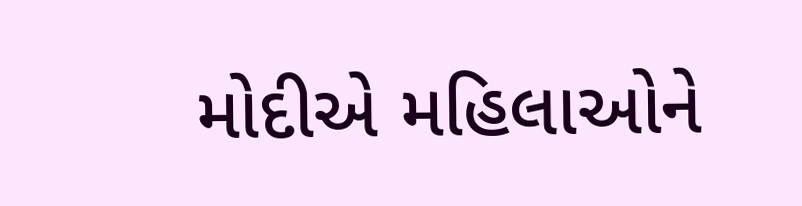મોદીએ મહિલાઓને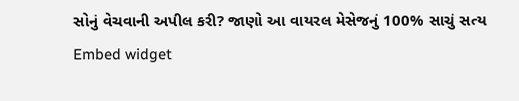સોનું વેચવાની અપીલ કરી? જાણો આ વાયરલ મેસેજનું 100% સાચું સત્ય
Embed widget